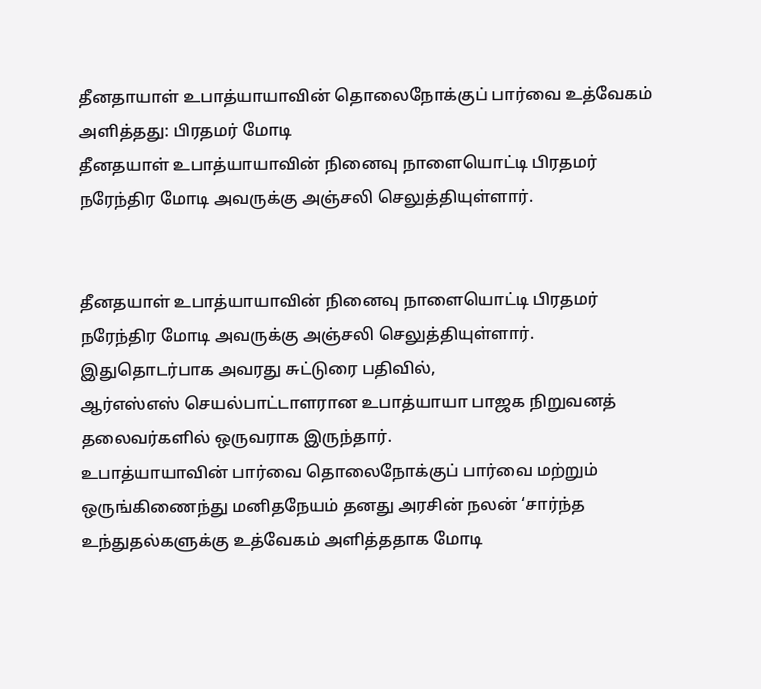தீனதாயாள் உபாத்யாயாவின் தொலைநோக்குப் பார்வை உத்வேகம் அளித்தது: பிரதமர் மோடி
தீனதயாள் உபாத்யாயாவின் நினைவு நாளையொட்டி பிரதமர் நரேந்திர மோடி அவருக்கு அஞ்சலி செலுத்தியுள்ளார்.


தீனதயாள் உபாத்யாயாவின் நினைவு நாளையொட்டி பிரதமர் நரேந்திர மோடி அவருக்கு அஞ்சலி செலுத்தியுள்ளார்.
இதுதொடர்பாக அவரது சுட்டுரை பதிவில்,
ஆர்எஸ்எஸ் செயல்பாட்டாளரான உபாத்யாயா பாஜக நிறுவனத் தலைவர்களில் ஒருவராக இருந்தார்.
உபாத்யாயாவின் பார்வை தொலைநோக்குப் பார்வை மற்றும் ஒருங்கிணைந்து மனிதநேயம் தனது அரசின் நலன் ‘சார்ந்த உந்துதல்களுக்கு உத்வேகம் அளித்ததாக மோடி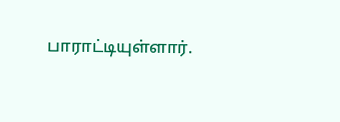பாராட்டியுள்ளார்.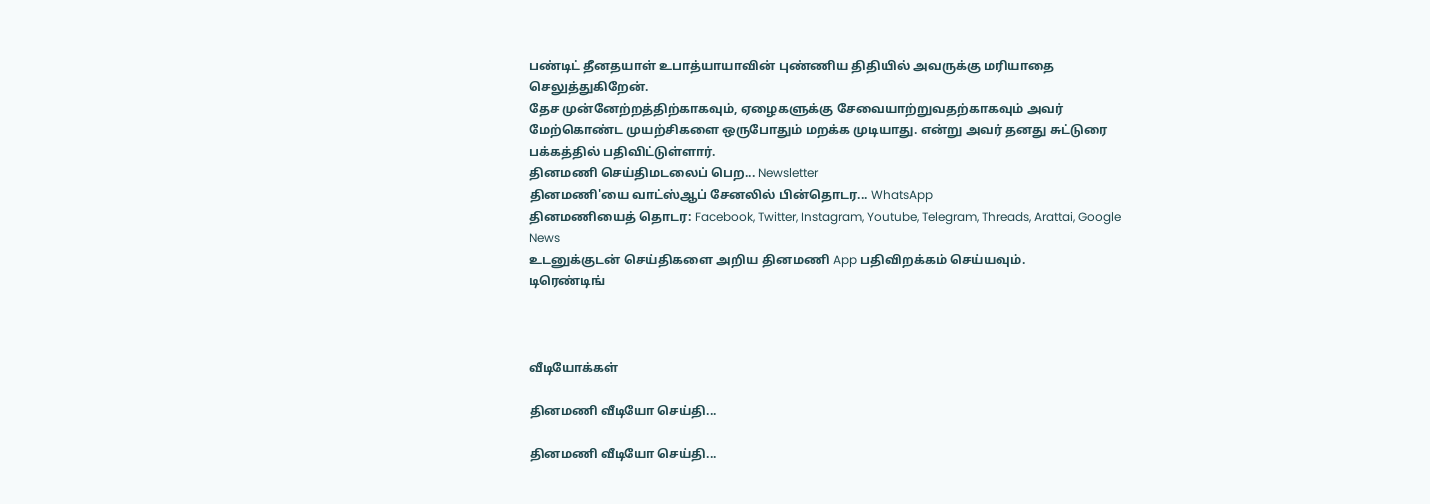பண்டிட் தீனதயாள் உபாத்யாயாவின் புண்ணிய திதியில் அவருக்கு மரியாதை செலுத்துகிறேன்.
தேச முன்னேற்றத்திற்காகவும், ஏழைகளுக்கு சேவையாற்றுவதற்காகவும் அவர் மேற்கொண்ட முயற்சிகளை ஒருபோதும் மறக்க முடியாது. என்று அவர் தனது சுட்டுரை பக்கத்தில் பதிவிட்டுள்ளார்.
தினமணி செய்திமடலைப் பெற... Newsletter
தினமணி'யை வாட்ஸ்ஆப் சேனலில் பின்தொடர... WhatsApp
தினமணியைத் தொடர: Facebook, Twitter, Instagram, Youtube, Telegram, Threads, Arattai, Google News
உடனுக்குடன் செய்திகளை அறிய தினமணி App பதிவிறக்கம் செய்யவும்.
டிரெண்டிங்



வீடியோக்கள்

தினமணி வீடியோ செய்தி...

தினமணி வீடியோ செய்தி...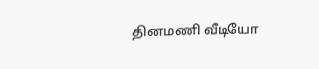தினமணி வீடியோ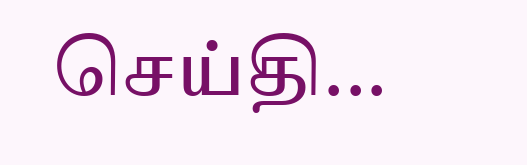செய்தி...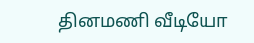தினமணி வீடியோ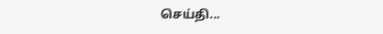செய்தி...